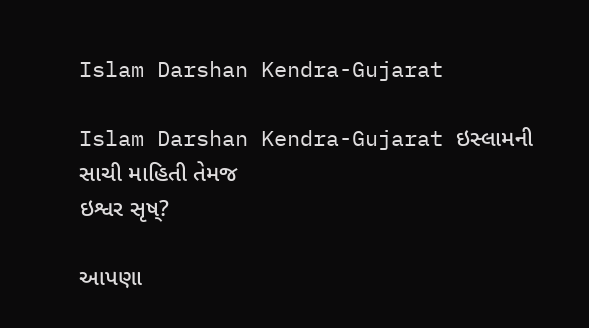Islam Darshan Kendra-Gujarat

Islam Darshan Kendra-Gujarat ઇસ્લામની સાચી માહિતી તેમજ
ઇશ્વર સૃષ્?

આપણા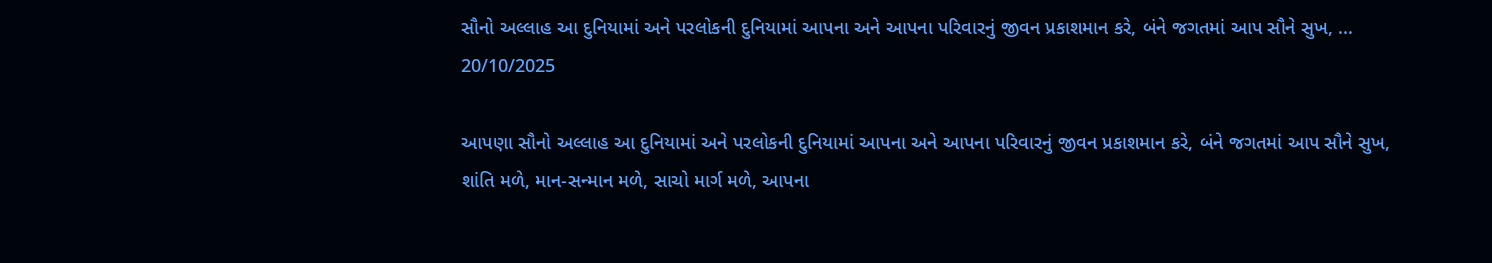સૌનો અલ્લાહ આ દુનિયામાં અને પરલોકની દુનિયામાં આપના અને આપના પરિવારનું જીવન પ્રકાશમાન કરે, બંને જગતમાં આપ સૌને સુખ, ...
20/10/2025

આપણા સૌનો અલ્લાહ આ દુનિયામાં અને પરલોકની દુનિયામાં આપના અને આપના પરિવારનું જીવન પ્રકાશમાન કરે, બંને જગતમાં આપ સૌને સુખ, શાંતિ મળે, માન-સન્માન મળે, સાચો માર્ગ મળે, આપના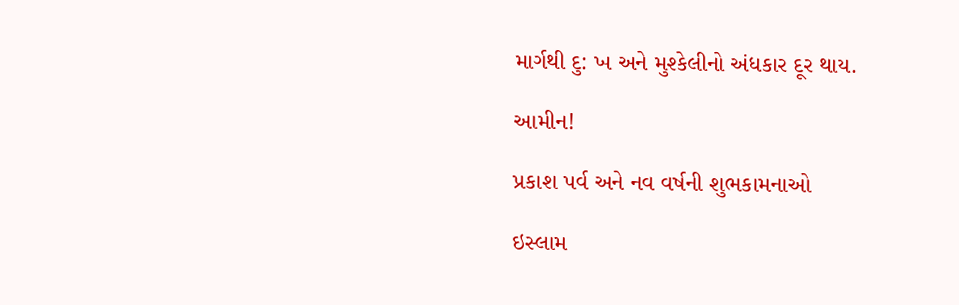માર્ગથી દુ: ખ અને મુશ્કેલીનો અંધકાર દૂર થાય.

આમીન!

પ્રકાશ પર્વ અને નવ વર્ષની શુભકામનાઓ

ઇસ્લામ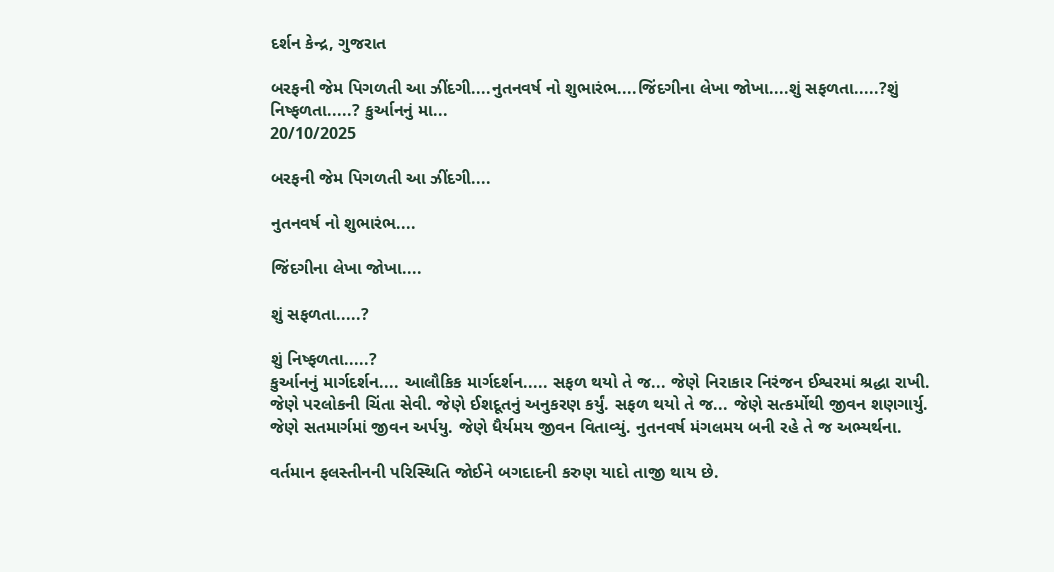દર્શન કેન્દ્ર, ગુજરાત

બરફની જેમ પિગળતી આ ઝીંદગી....નુતનવર્ષ નો શુભારંભ....જિંદગીના લેખા જોખા....શું સફળતા.....?શું નિષ્ફળતા.....? કુર્આનનું મા...
20/10/2025

બરફની જેમ પિગળતી આ ઝીંદગી....

નુતનવર્ષ નો શુભારંભ....

જિંદગીના લેખા જોખા....

શું સફળતા.....?

શું નિષ્ફળતા.....?
કુર્આનનું માર્ગદર્શન.... આલૌકિક માર્ગદર્શન..... સફળ થયો તે જ... જેણે નિરાકાર નિરંજન ઈશ્વરમાં શ્રદ્ધા રાખી. જેણે પરલોકની ચિંતા સેવી. જેણે ઈશદૂતનું અનુકરણ કર્યું. સફળ થયો તે જ... જેણે સત્કર્મોથી જીવન શણગાર્યુ. જેણે સતમાર્ગમાં જીવન અર્પયુ. જેણે ધૈર્યમય જીવન વિતાવ્યું. નુતનવર્ષ મંગલમય બની રહે તે જ અભ્યર્થના.

વર્તમાન ફલસ્તીનની પરિસ્થિતિ જોઈને બગદાદની કરુણ યાદો તાજી થાય છે.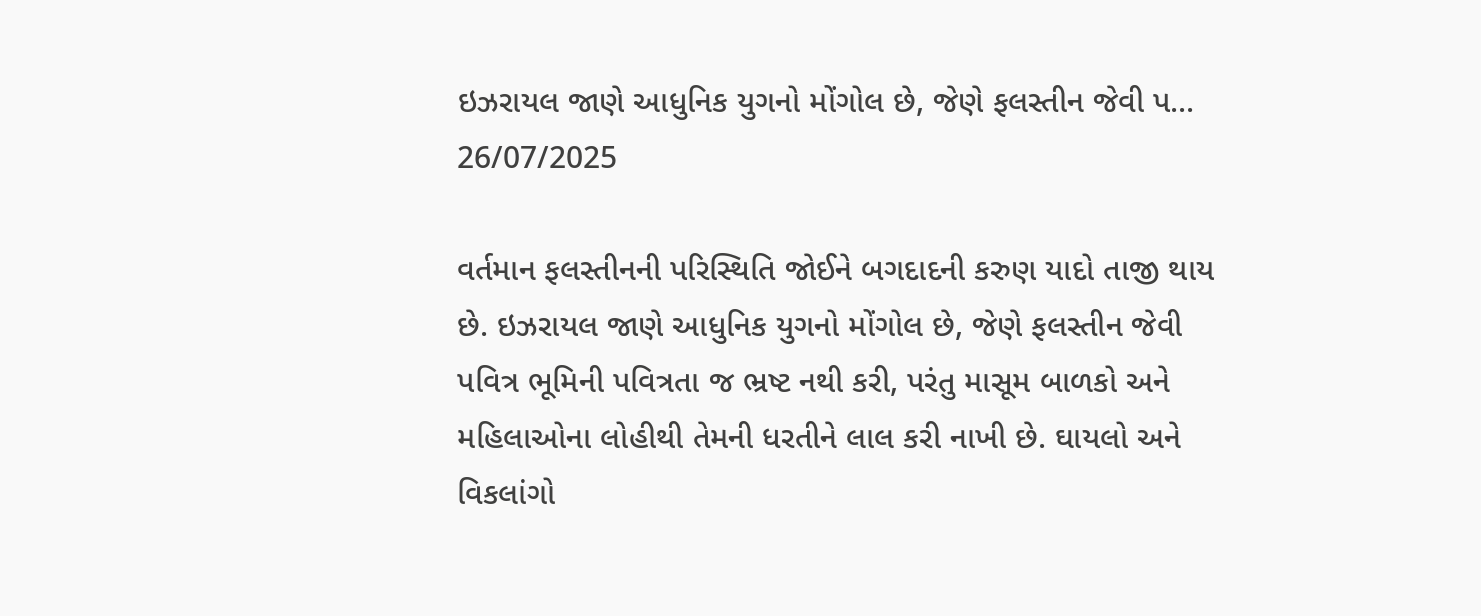ઇઝરાયલ જાણે આધુનિક યુગનો મોંગોલ છે, જેણે ફલસ્તીન જેવી પ...
26/07/2025

વર્તમાન ફલસ્તીનની પરિસ્થિતિ જોઈને બગદાદની કરુણ યાદો તાજી થાય છે. ઇઝરાયલ જાણે આધુનિક યુગનો મોંગોલ છે, જેણે ફલસ્તીન જેવી પવિત્ર ભૂમિની પવિત્રતા જ ભ્રષ્ટ નથી કરી, પરંતુ માસૂમ બાળકો અને મહિલાઓના લોહીથી તેમની ધરતીને લાલ કરી નાખી છે. ઘાયલો અને વિકલાંગો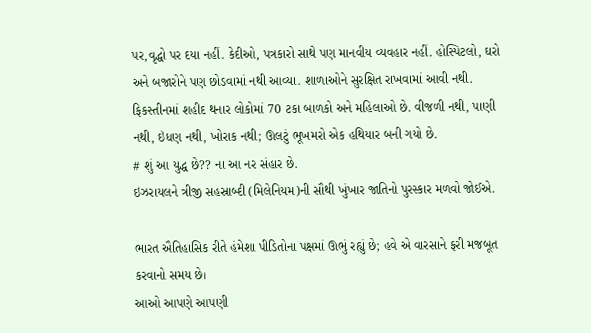પર,વૃદ્ધો પર દયા નહીં. કેદીઓ, પત્રકારો સાથે પણ માનવીય વ્યવહાર નહીં. હોસ્પિટલો, ઘરો અને બજારોને પણ છોડવામાં નથી આવ્યા. શાળાઓને સુરક્ષિત રાખવામાં આવી નથી.
ફિકસ્તીનમાં શહીદ થનાર લોકોમાં 70 ટકા બાળકો અને મહિલાઓ છે. વીજળી નથી, પાણી નથી, ઇંધણ નથી, ખોરાક નથી; ઊલટું ભૂખમરો એક હથિયાર બની ગયો છે.
# શું આ યુદ્ધ છે?? ના આ નર સંહાર છે.
ઇઝરાયલને ત્રીજી સહસ્રાબ્દી (મિલેનિયમ)ની સૌથી ખુંખાર જાતિનો પુરસ્કાર મળવો જોઈએ.

ભારત ઐતિહાસિક રીતે હંમેશા પીડિતોના પક્ષમાં ઊભું રહ્યું છે; હવે એ વારસાને ફરી મજબૂત કરવાનો સમય છે।
આઓ આપણે આપણી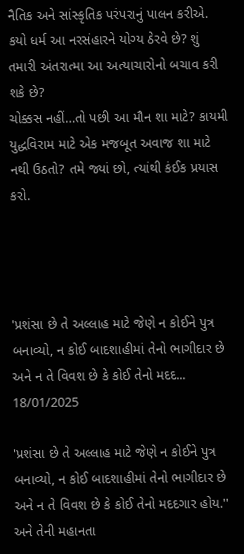નૈતિક અને સાંસ્કૃતિક પરંપરાનું પાલન કરીએ.
કયો ધર્મ આ નરસંહારને યોગ્ય ઠેરવે છે? શું તમારી અંતરાત્મા આ અત્યાચારોનો બચાવ કરી શકે છે?
ચોક્કસ નહીં…તો પછી આ મૌન શા માટે? કાયમી યુદ્ધવિરામ માટે એક મજબૂત અવાજ શા માટે નથી ઉઠતો? તમે જ્યાં છો, ત્યાંથી કંઈક પ્રયાસ કરો.




'પ્રશંસા છે તે અલ્લાહ માટે જેણે ન કોઈને પુત્ર બનાવ્યો, ન કોઈ બાદશાહીમાં તેનો ભાગીદાર છે અને ન તે વિવશ છે કે કોઈ તેનો મદદ...
18/01/2025

'પ્રશંસા છે તે અલ્લાહ માટે જેણે ન કોઈને પુત્ર બનાવ્યો, ન કોઈ બાદશાહીમાં તેનો ભાગીદાર છે અને ન તે વિવશ છે કે કોઈ તેનો મદદગાર હોય.'' અને તેની મહાનતા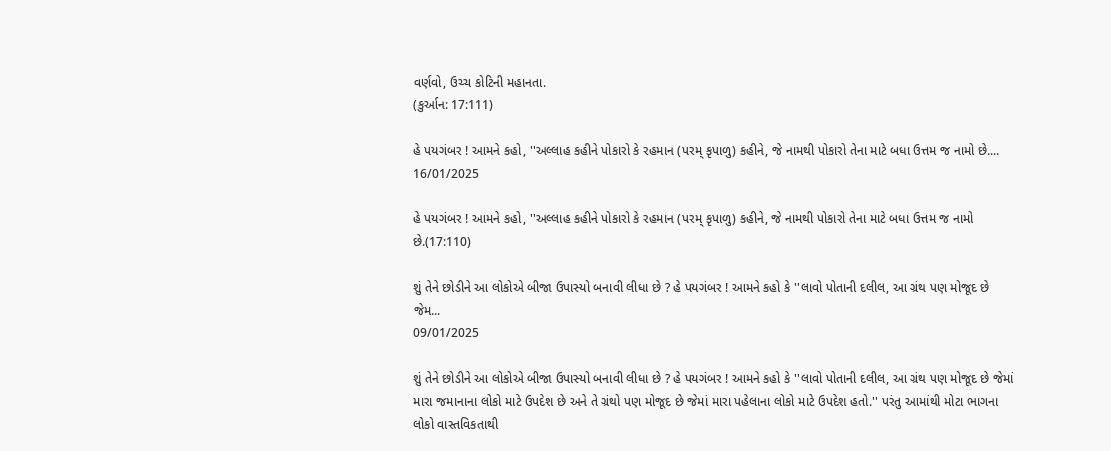વર્ણવો, ઉચ્ચ કોટિની મહાનતા.
(કુર્આન: 17:111)

હે પયગંબર ! આમને કહો, ''અલ્લાહ કહીને પોકારો કે રહમાન (પરમ્ કૃપાળુ) કહીને, જે નામથી પોકારો તેના માટે બધા ઉત્તમ જ નામો છે....
16/01/2025

હે પયગંબર ! આમને કહો, ''અલ્લાહ કહીને પોકારો કે રહમાન (પરમ્ કૃપાળુ) કહીને, જે નામથી પોકારો તેના માટે બધા ઉત્તમ જ નામો છે.(17:110)

શું તેને છોડીને આ લોકોએ બીજા ઉપાસ્યો બનાવી લીધા છે ? હે પયગંબર ! આમને કહો કે ''લાવો પોતાની દલીલ, આ ગ્રંથ પણ મોજૂદ છે જેમ...
09/01/2025

શું તેને છોડીને આ લોકોએ બીજા ઉપાસ્યો બનાવી લીધા છે ? હે પયગંબર ! આમને કહો કે ''લાવો પોતાની દલીલ, આ ગ્રંથ પણ મોજૂદ છે જેમાં મારા જમાનાના લોકો માટે ઉપદેશ છે અને તે ગ્રંથો પણ મોજૂદ છે જેમાં મારા પહેલાના લોકો માટે ઉપદેશ હતો.'' પરંતુ આમાંથી મોટા ભાગના લોકો વાસ્તવિકતાથી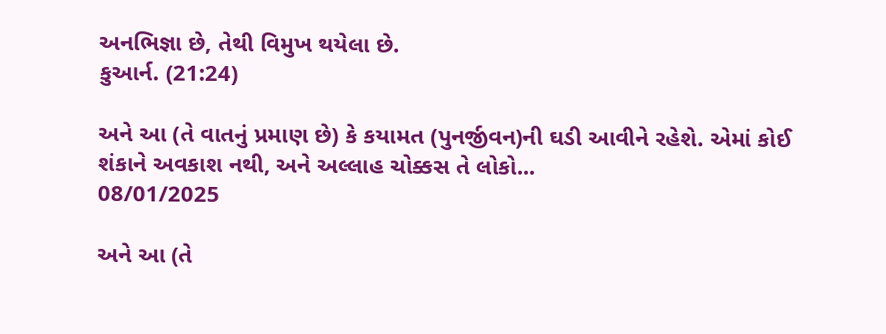અનભિજ્ઞા છે, તેથી વિમુખ થયેલા છે.
કુઆર્ન. (21:24)

અને આ (તે વાતનું પ્રમાણ છે) કે કયામત (પુનર્જીવન)ની ઘડી આવીને રહેશે. એમાં કોઈ શંકાને અવકાશ નથી, અને અલ્લાહ ચોક્કસ તે લોકો...
08/01/2025

અને આ (તે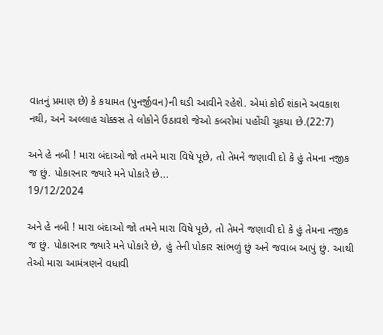વાતનું પ્રમાણ છે) કે કયામત (પુનર્જીવન)ની ઘડી આવીને રહેશે. એમાં કોઈ શંકાને અવકાશ નથી, અને અલ્લાહ ચોક્કસ તે લોકોને ઉઠાવશે જેઓ કબરોમાં પહોંચી ચૂકયા છે.(22:7)

અને હે નબી ! મારા બંદાઓ જો તમને મારા વિષે પૂછે, તો તેમને જણાવી દો કે હું તેમના નજીક જ છું. પોકારનાર જ્યારે મને પોકારે છે...
19/12/2024

અને હે નબી ! મારા બંદાઓ જો તમને મારા વિષે પૂછે, તો તેમને જણાવી દો કે હું તેમના નજીક જ છું. પોકારનાર જ્યારે મને પોકારે છે, હું તેની પોકાર સાંભળું છું અને જવાબ આપું છું. આથી તેઓ મારા આમંત્રણને વધાવી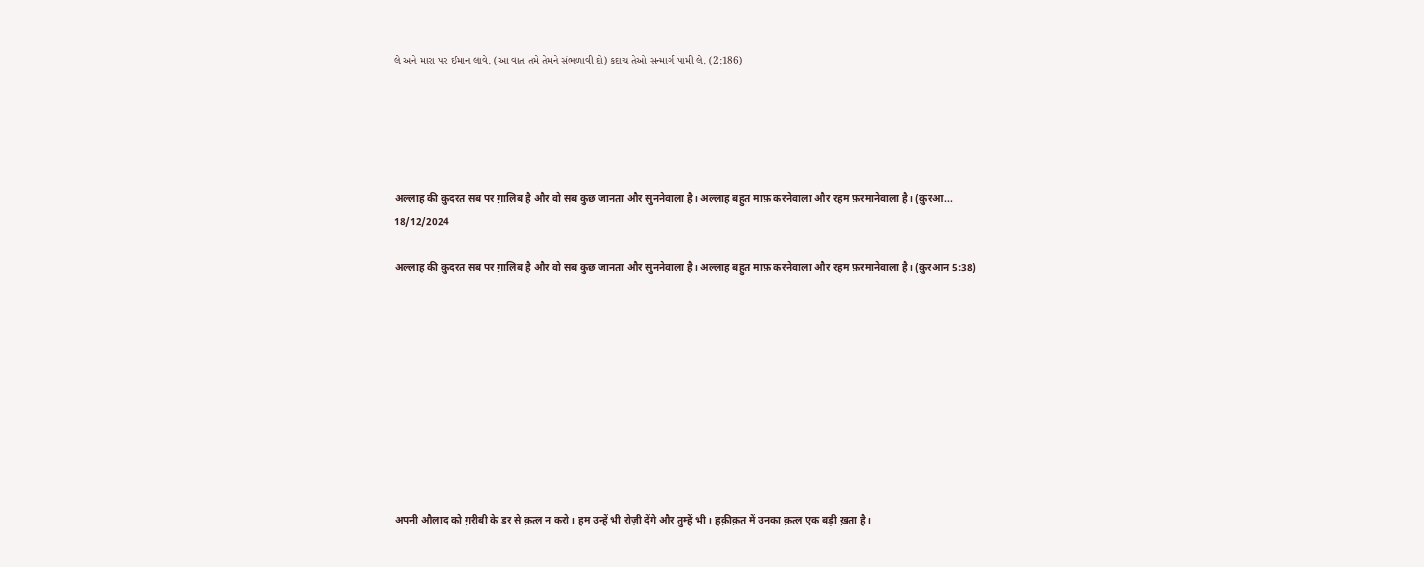લે અને મારા પર ઈમાન લાવે. (આ વાત તમે તેમને સંભળાવી દો) કદાચ તેઓ સન્માર્ગ પામી લે. (2:186)





अल्लाह की क़ुदरत सब पर ग़ालिब है और वो सब कुछ जानता और सुननेवाला है। अल्लाह बहुत माफ़ करनेवाला और रहम फ़रमानेवाला है। (क़ुरआ...
18/12/2024

अल्लाह की क़ुदरत सब पर ग़ालिब है और वो सब कुछ जानता और सुननेवाला है। अल्लाह बहुत माफ़ करनेवाला और रहम फ़रमानेवाला है। (क़ुरआन 5:38)










अपनी औलाद को ग़रीबी के डर से क़त्ल न करो। हम उन्हें भी रोज़ी देंगे और तुम्हें भी। हक़ीक़त में उनका क़त्ल एक बड़ी ख़ता है।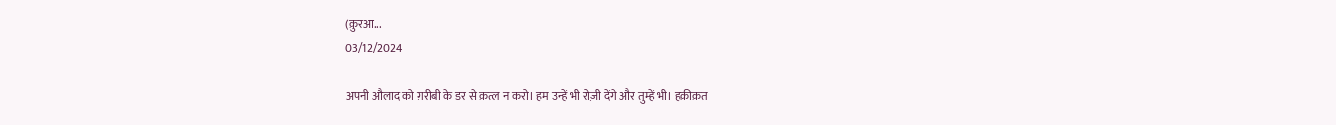(क़ुरआ...
03/12/2024

अपनी औलाद को ग़रीबी के डर से क़त्ल न करो। हम उन्हें भी रोज़ी देंगे और तुम्हें भी। हक़ीक़त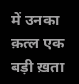में उनका क़त्ल एक बड़ी ख़ता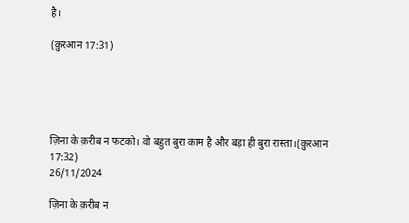है।

(क़ुरआन 17:31)





ज़िना के क़रीब न फटको। वो बहुत बुरा काम है और बड़ा ही बुरा रास्ता।(क़ुरआन 17:32)
26/11/2024

ज़िना के क़रीब न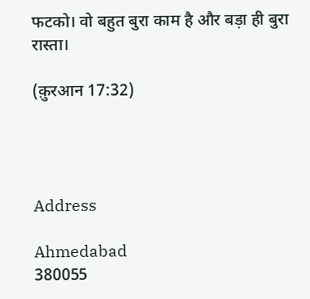फटको। वो बहुत बुरा काम है और बड़ा ही बुरा रास्ता।

(क़ुरआन 17:32)




Address

Ahmedabad
380055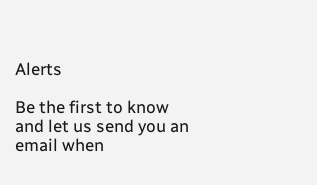Alerts

Be the first to know and let us send you an email when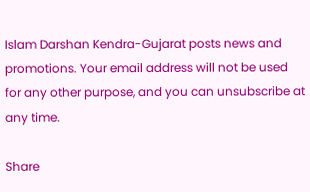Islam Darshan Kendra-Gujarat posts news and promotions. Your email address will not be used for any other purpose, and you can unsubscribe at any time.

Share